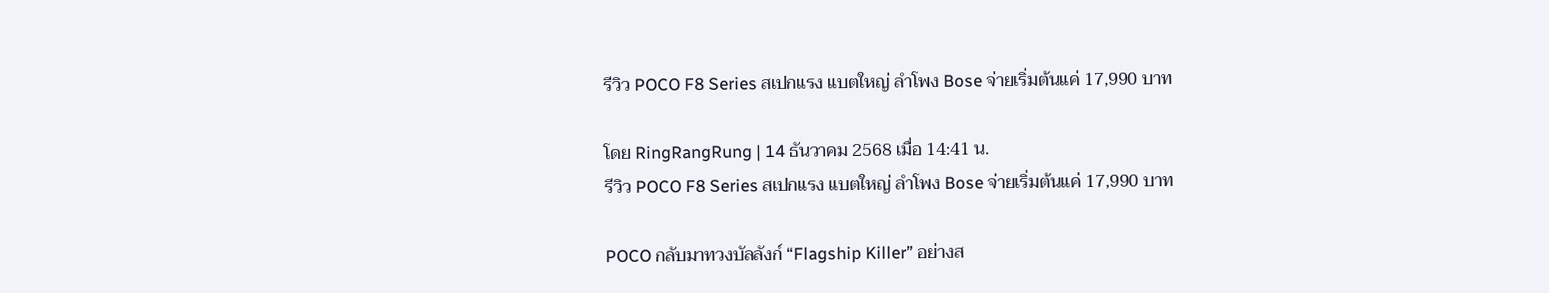รีวิว POCO F8 Series สเปกแรง แบตใหญ่ ลำโพง Bose จ่ายเริ่มต้นแค่ 17,990 บาท

โดย RingRangRung | 14 ธันวาคม 2568 เมื่อ 14:41 น.
รีวิว POCO F8 Series สเปกแรง แบตใหญ่ ลำโพง Bose จ่ายเริ่มต้นแค่ 17,990 บาท

POCO กลับมาทวงบัลลังก์ “Flagship Killer” อย่างส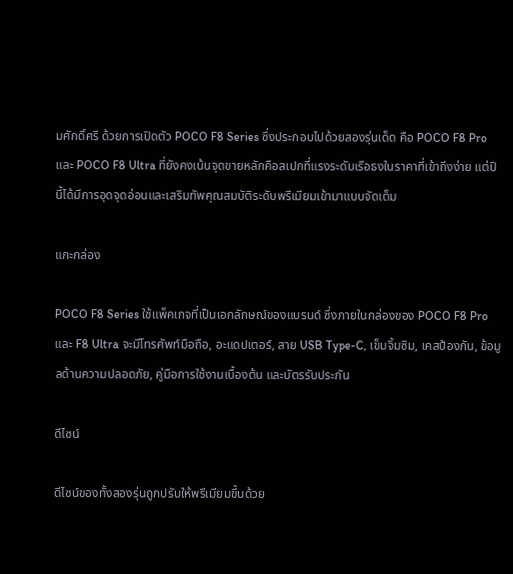มศักดิ์ศรี ด้วยการเปิดตัว POCO F8 Series ซึ่งประกอบไปด้วยสองรุ่นเด็ด คือ POCO F8 Pro และ POCO F8 Ultra ที่ยังคงเน้นจุดขายหลักคือสเปกที่แรงระดับเรือธงในราคาที่เข้าถึงง่าย แต่ปีนี้ได้มีการอุดจุดอ่อนและเสริมทัพคุณสมบัติระดับพรีเมียมเข้ามาแบบจัดเต็ม

แกะกล่อง

POCO F8 Series ใช้แพ็คเกจที่เป็นเอกลักษณ์ของแบรนด์ ซึ่งภายในกล่องของ POCO F8 Pro และ F8 Ultra จะมีโทรศัพท์มือถือ, อะแดปเตอร์, สาย USB Type-C, เข็มจิ้มซิม, เคสป้องกัน, ข้อมูลด้านความปลอดภัย, คู่มือการใช้งานเบื้องต้น และบัตรรับประกัน

ดีไซน์

ดีไซน์ของทั้งสองรุ่นถูกปรับให้พรีเมียมขึ้นด้วย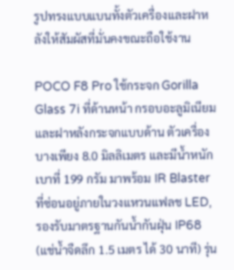รูปทรงแบบแบนทั้งตัวเครื่องและฝาหลังให้สัมผัสที่มั่นคงขณะถือใช้งาน

POCO F8 Pro ใช้กระจก Gorilla Glass 7i ที่ด้านหน้า กรอบอะลูมิเนียม และฝาหลังกระจกแบบด้าน ตัวเครื่องบางเพียง 8.0 มิลลิเมตร และมีน้ำหนักเบาที่ 199 กรัม มาพร้อม IR Blaster ที่ซ่อนอยู่ภายในวงแหวนแฟลช LED, รองรับมาตรฐานกันน้ำกันฝุ่น IP68 (แช่น้ำจืดลึก 1.5 เมตร ได้ 30 นาที) รุ่น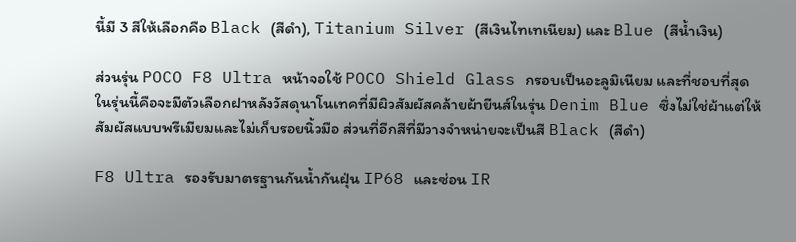นี้มี 3 สีให้เลือกคือ Black (สีดำ), Titanium Silver (สีเงินไทเทเนียม) และ Blue (สีน้ำเงิน)

ส่วนรุ่น POCO F8 Ultra หน้าจอใช้ POCO Shield Glass กรอบเป็นอะลูมิเนียม และที่ชอบที่สุดในรุ่นนี้คือจะมีตัวเลือกฝาหลังวัสดุนาโนเทคที่มีผิวสัมผัสคล้ายผ้ายีนส์ในรุ่น Denim Blue ซึ่งไม่ใช่ผ้าแต่ให้สัมผัสแบบพรีเมียมและไม่เก็บรอยนิ้วมือ ส่วนที่อีกสีที่มีวางจำหน่ายจะเป็นสี Black (สีดำ)

F8 Ultra รองรับมาตรฐานกันน้ำกันฝุ่น IP68 และซ่อน IR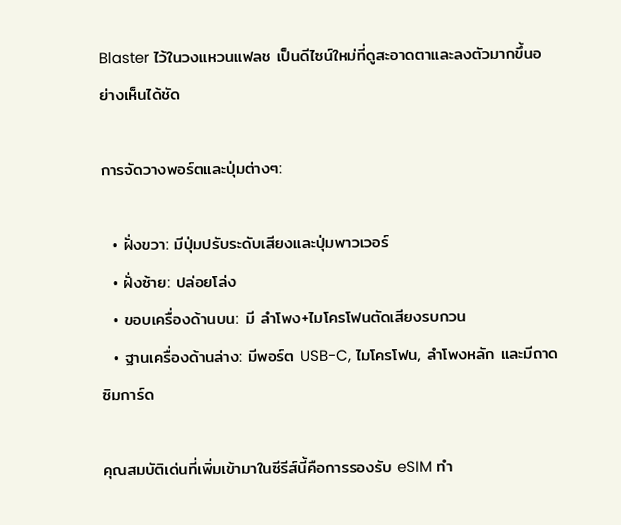Blaster ไว้ในวงแหวนแฟลช เป็นดีไซน์ใหม่ที่ดูสะอาดตาและลงตัวมากขึ้นอย่างเห็นได้ชัด

การจัดวางพอร์ตและปุ่มต่างๆ:

  • ฝั่งขวา: มีปุ่มปรับระดับเสียงและปุ่มพาวเวอร์
  • ฝั่งซ้าย: ปล่อยโล่ง
  • ขอบเครื่องด้านบน: มี ลำโพง+ไมโครโฟนตัดเสียงรบกวน
  • ฐานเครื่องด้านล่าง: มีพอร์ต USB-C, ไมโครโฟน, ลำโพงหลัก และมีถาดซิมการ์ด

คุณสมบัติเด่นที่เพิ่มเข้ามาในซีรีส์นี้คือการรองรับ eSIM ทำ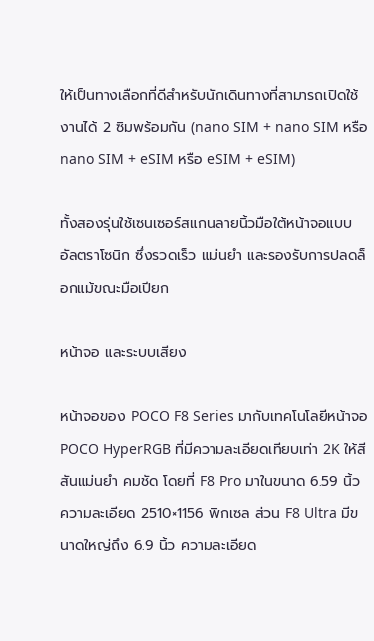ให้เป็นทางเลือกที่ดีสำหรับนักเดินทางที่สามารถเปิดใช้งานได้ 2 ซิมพร้อมกัน (nano SIM + nano SIM หรือ nano SIM + eSIM หรือ eSIM + eSIM)

ทั้งสองรุ่นใช้เซนเซอร์สแกนลายนิ้วมือใต้หน้าจอแบบ อัลตราโซนิก ซึ่งรวดเร็ว แม่นยำ และรองรับการปลดล็อกแม้ขณะมือเปียก

หน้าจอ และระบบเสียง

หน้าจอของ POCO F8 Series มากับเทคโนโลยีหน้าจอ POCO HyperRGB ที่มีความละเอียดเทียบเท่า 2K ให้สีสันแม่นยำ คมชัด โดยที่ F8 Pro มาในขนาด 6.59 นิ้ว ความละเอียด 2510×1156 พิกเซล ส่วน F8 Ultra มีขนาดใหญ่ถึง 6.9 นิ้ว ความละเอียด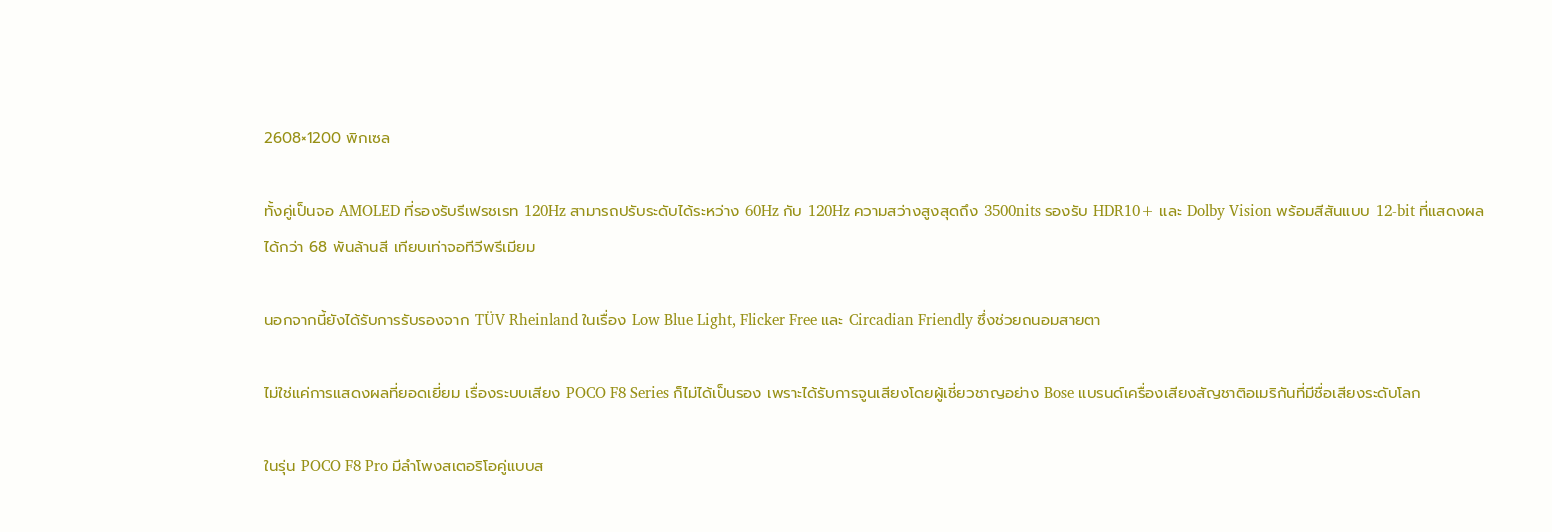2608×1200 พิกเซล

ทั้งคู่เป็นจอ AMOLED ที่รองรับรีเฟรชเรท 120Hz สามารถปรับระดับได้ระหว่าง 60Hz กับ 120Hz ความสว่างสูงสุดถึง 3500nits รองรับ HDR10+ และ Dolby Vision พร้อมสีสันแบบ 12-bit ที่แสดงผลได้กว่า 68 พันล้านสี เทียบเท่าจอทีวีพรีเมียม

นอกจากนี้ยังได้รับการรับรองจาก TÜV Rheinland ในเรื่อง Low Blue Light, Flicker Free และ Circadian Friendly ซึ่งช่วยถนอมสายตา

ไม่ใช่แค่การแสดงผลที่ยอดเยี่ยม เรื่องระบบเสียง POCO F8 Series ก็ไม่ได้เป็นรอง เพราะได้รับการจูนเสียงโดยผู้เชี่ยวชาญอย่าง Bose แบรนด์เครื่องเสียงสัญชาติอเมริกันที่มีชื่อเสียงระดับโลก

ในรุ่น POCO F8 Pro มีลำโพงสเตอริโอคู่แบบส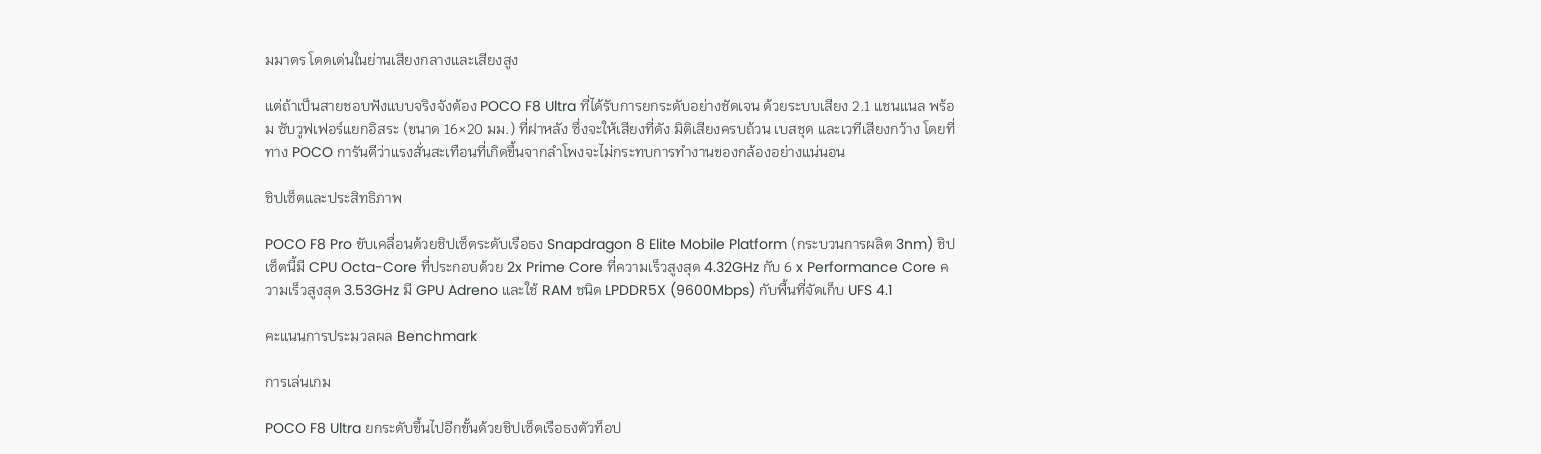มมาตร โดดเด่นในย่านเสียงกลางและเสียงสูง

แต่ถ้าเป็นสายชอบฟังแบบจริงจังต้อง POCO F8 Ultra ที่ได้รับการยกระดับอย่างชัดเจน ด้วยระบบเสียง 2.1 แชนแนล พร้อม ซับวูฟเฟอร์แยกอิสระ (ขนาด 16×20 มม.) ที่ฝาหลัง ซึ่งจะให้เสียงที่ดัง มิติเสียงครบถ้วน เบสชุด และเวทีเสียงกว้าง โดยที่ทาง POCO การันตีว่าแรงสั่นสะเทือนที่เกิดขึ้นจากลำโพงจะไม่กระทบการทำงานของกล้องอย่างแน่นอน

ชิปเซ็ตและประสิทธิภาพ

POCO F8 Pro ขับเคลื่อนด้วยชิปเซ็ตระดับเรือธง Snapdragon 8 Elite Mobile Platform (กระบวนการผลิต 3nm) ชิปเซ็ตนี้มี CPU Octa-Core ที่ประกอบด้วย 2x Prime Core ที่ความเร็วสูงสุด 4.32GHz กับ 6 x Performance Core ความเร็วสูงสุด 3.53GHz มี GPU Adreno และใช้ RAM ชนิด LPDDR5X (9600Mbps) กับพื้นที่จัดเก็บ UFS 4.1

คะแนนการประมวลผล Benchmark

การเล่นเกม

POCO F8 Ultra ยกระดับขึ้นไปอีกขั้นด้วยชิปเซ็ตเรือธงตัวท็อป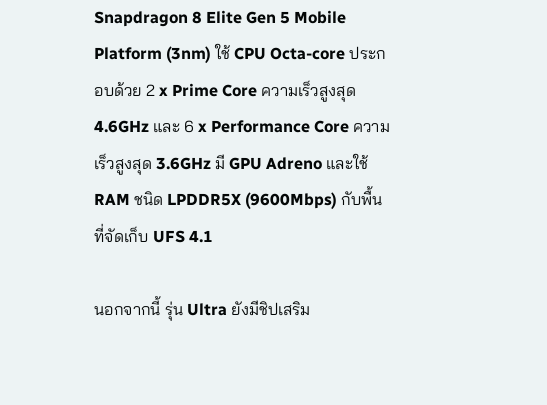Snapdragon 8 Elite Gen 5 Mobile Platform (3nm) ใช้ CPU Octa-core ประกอบด้วย 2 x Prime Core ความเร็วสูงสุด 4.6GHz และ 6 x Performance Core ความเร็วสูงสุด 3.6GHz มี GPU Adreno และใช้ RAM ชนิด LPDDR5X (9600Mbps) กับพื้นที่จัดเก็บ UFS 4.1

นอกจากนี้ รุ่น Ultra ยังมีชิปเสริม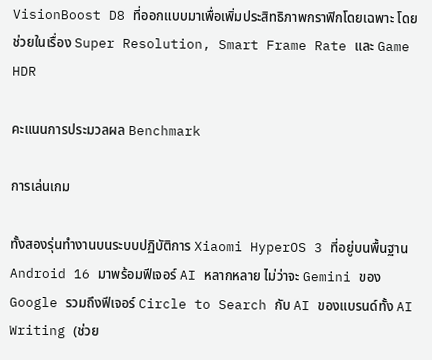VisionBoost D8 ที่ออกแบบมาเพื่อเพิ่มประสิทธิภาพกราฟิกโดยเฉพาะ โดยช่วยในเรื่อง Super Resolution, Smart Frame Rate และ Game HDR

คะแนนการประมวลผล Benchmark

การเล่นเกม

ทั้งสองรุ่นทำงานบนระบบปฏิบัติการ Xiaomi HyperOS 3 ที่อยู่บนพื้นฐาน Android 16 มาพร้อมฟีเจอร์ AI หลากหลาย ไม่ว่าจะ Gemini ของ Google รวมถึงฟีเจอร์ Circle to Search กับ AI ของแบรนด์ทั้ง AI Writing (ช่วย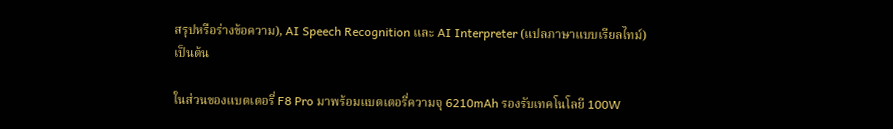สรุปหรือร่างข้อความ), AI Speech Recognition และ AI Interpreter (แปลภาษาแบบเรียลไทม์) เป็นต้น

ในส่วนของแบตเตอรี่ F8 Pro มาพร้อมแบตเตอรี่ความจุ 6210mAh รองรับเทคโนโลยี 100W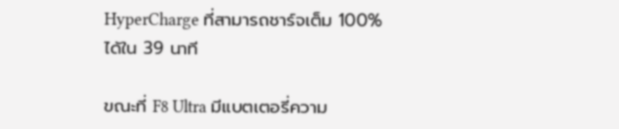HyperCharge ที่สามารถชาร์จเต็ม 100% ได้ใน 39 นาที

ขณะที่ F8 Ultra มีแบตเตอรี่ความ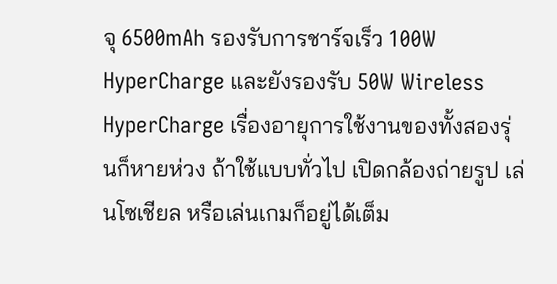จุ 6500mAh รองรับการชาร์จเร็ว 100W HyperCharge และยังรองรับ 50W Wireless HyperCharge เรื่องอายุการใช้งานของทั้งสองรุ่นก็หายห่วง ถ้าใช้แบบทั่วไป เปิดกล้องถ่ายรูป เล่นโซเชียล หรือเล่นเกมก็อยู่ได้เต็ม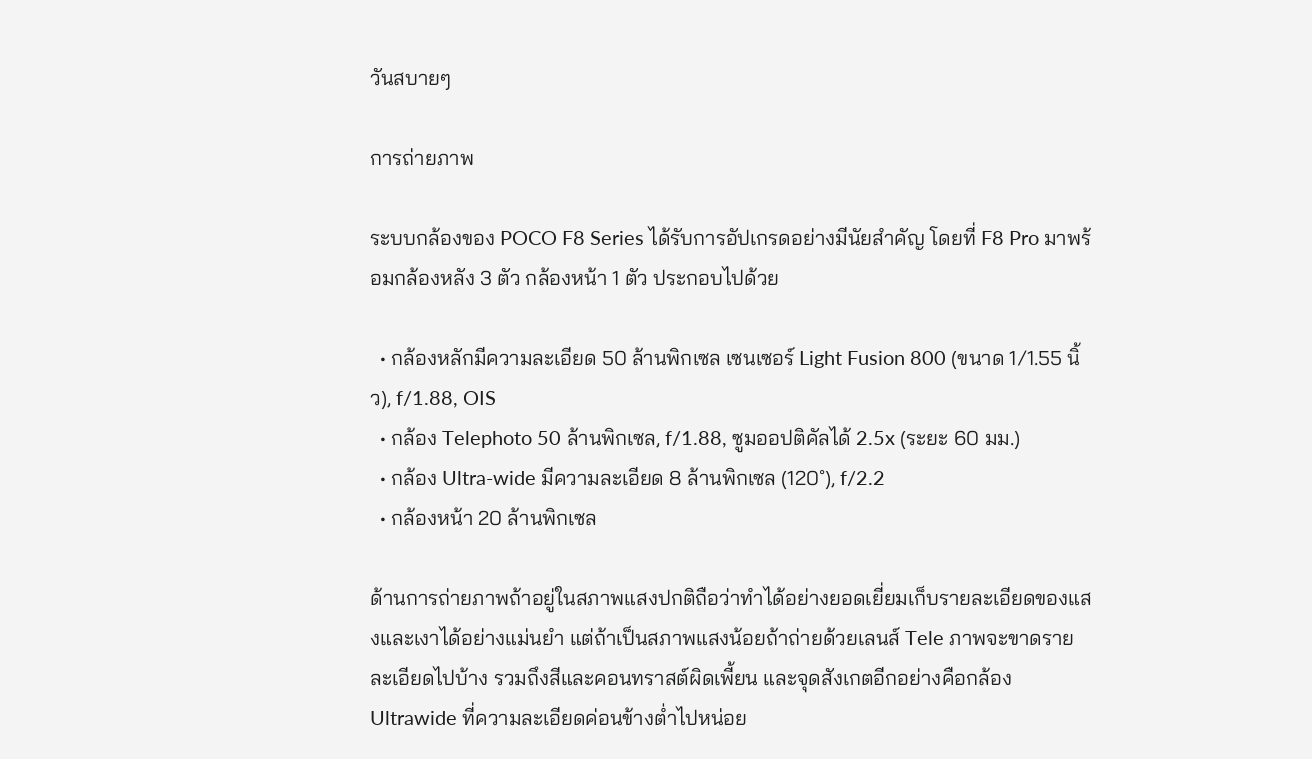วันสบายๆ

การถ่ายภาพ

ระบบกล้องของ POCO F8 Series ได้รับการอัปเกรดอย่างมีนัยสำคัญ โดยที่ F8 Pro มาพร้อมกล้องหลัง 3 ตัว กล้องหน้า 1 ตัว ประกอบไปด้วย

  • กล้องหลักมีความละเอียด 50 ล้านพิกเซล เซนเซอร์ Light Fusion 800 (ขนาด 1/1.55 นิ้ว), f/1.88, OIS
  • กล้อง Telephoto 50 ล้านพิกเซล, f/1.88, ซูมออปติคัลได้ 2.5x (ระยะ 60 มม.)
  • กล้อง Ultra-wide มีความละเอียด 8 ล้านพิกเซล (120˚), f/2.2
  • กล้องหน้า 20 ล้านพิกเซล

ด้านการถ่ายภาพถ้าอยู่ในสภาพแสงปกติถือว่าทำได้อย่างยอดเยี่ยมเก็บรายละเอียดของแสงและเงาได้อย่างแม่นยำ แต่ถ้าเป็นสภาพแสงน้อยถ้าถ่ายด้วยเลนส์ Tele ภาพจะขาดรายละเอียดไปบ้าง รวมถึงสีและคอนทราสต์ผิดเพี้ยน และจุดสังเกตอีกอย่างคือกล้อง Ultrawide ที่ความละเอียดค่อนข้างต่ำไปหน่อย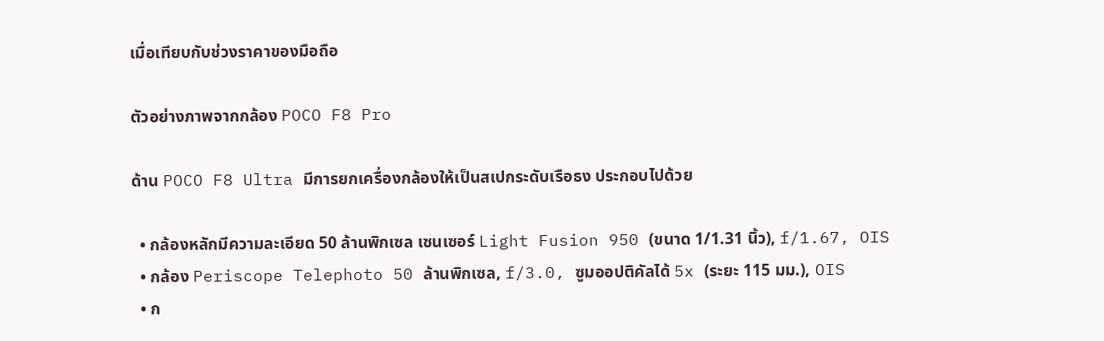เมื่อเทียบกับช่วงราคาของมือถือ

ตัวอย่างภาพจากกล้อง POCO F8 Pro

ด้าน POCO F8 Ultra มีการยกเครื่องกล้องให้เป็นสเปกระดับเรือธง ประกอบไปด้วย

  • กล้องหลักมีความละเอียด 50 ล้านพิกเซล เซนเซอร์ Light Fusion 950 (ขนาด 1/1.31 นิ้ว), f/1.67, OIS
  • กล้อง Periscope Telephoto 50 ล้านพิกเซล, f/3.0, ซูมออปติคัลได้ 5x (ระยะ 115 มม.), OIS
  • ก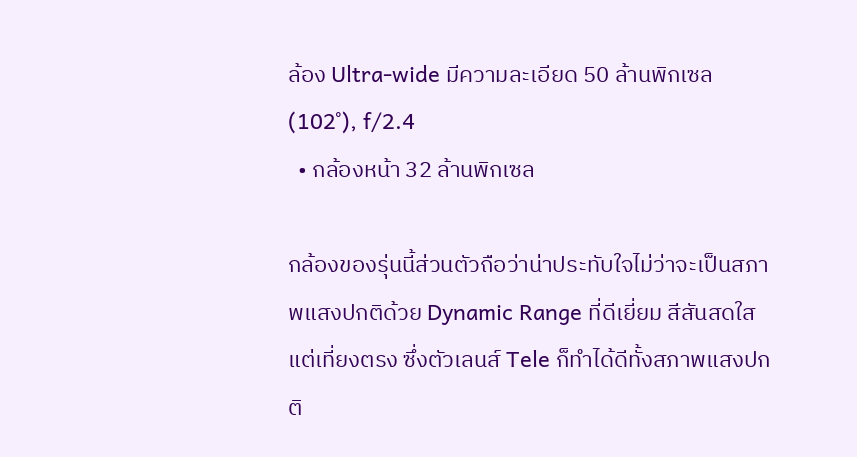ล้อง Ultra-wide มีความละเอียด 50 ล้านพิกเซล (102˚), f/2.4
  • กล้องหน้า 32 ล้านพิกเซล

กล้องของรุ่นนี้ส่วนตัวถือว่าน่าประทับใจไม่ว่าจะเป็นสภาพแสงปกติด้วย Dynamic Range ที่ดีเยี่ยม สีสันสดใสแต่เที่ยงตรง ซึ่งตัวเลนส์ Tele ก็ทำได้ดีทั้งสภาพแสงปกติ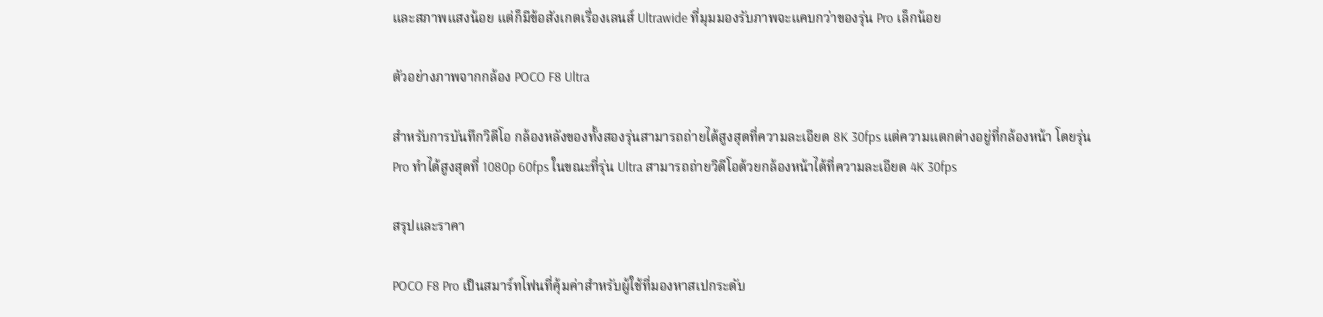และสภาพแสงน้อย แต่ก็มีข้อสังเกตเรื่องเลนส์ Ultrawide ที่มุมมองรับภาพจะแคบกว่าของรุ่น Pro เล็กน้อย

ตัวอย่างภาพจากกล้อง POCO F8 Ultra

สำหรับการบันทึกวิดีโอ กล้องหลังของทั้งสองรุ่นสามารถถ่ายได้สูงสุดที่ความละเอียด 8K 30fps แต่ความแตกต่างอยู่ที่กล้องหน้า โดยรุ่น Pro ทำได้สูงสุดที่ 1080p 60fps ในขณะที่รุ่น Ultra สามารถถ่ายวิดีโอด้วยกล้องหน้าได้ที่ความละเอียด 4K 30fps

สรุปและราคา

POCO F8 Pro เป็นสมาร์ทโฟนที่คุ้มค่าสำหรับผู้ใช้ที่มองหาสเปกระดับ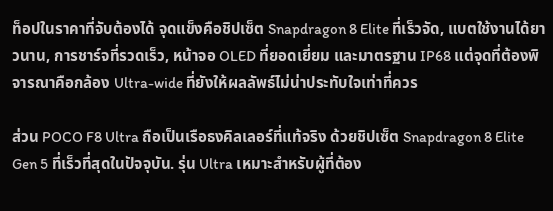ท็อปในราคาที่จับต้องได้ จุดแข็งคือชิปเซ็ต Snapdragon 8 Elite ที่เร็วจัด, แบตใช้งานได้ยาวนาน, การชาร์จที่รวดเร็ว, หน้าจอ OLED ที่ยอดเยี่ยม และมาตรฐาน IP68 แต่จุดที่ต้องพิจารณาคือกล้อง Ultra-wide ที่ยังให้ผลลัพธ์ไม่น่าประทับใจเท่าที่ควร

ส่วน POCO F8 Ultra ถือเป็นเรือธงคิลเลอร์ที่แท้จริง ด้วยชิปเซ็ต Snapdragon 8 Elite Gen 5 ที่เร็วที่สุดในปัจจุบัน. รุ่น Ultra เหมาะสำหรับผู้ที่ต้อง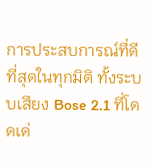การประสบการณ์ที่ดีที่สุดในทุกมิติ ทั้งระบบเสียง Bose 2.1 ที่โดดเด่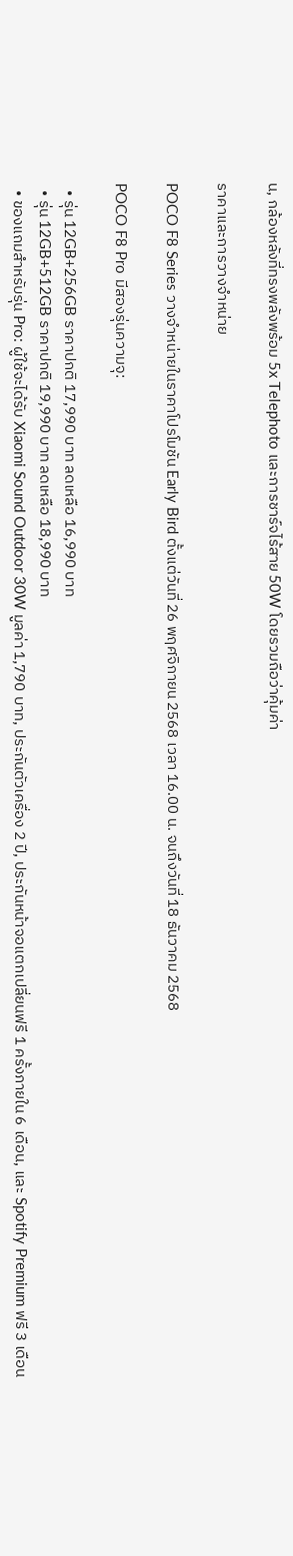น, กล้องหลังที่ทรงพลังพร้อม 5x Telephoto และการชาร์จไร้สาย 50W โดยรวมถือว่าคุ้มค่า

ราคาและการวางจำหน่าย

POCO F8 Series วางจำหน่ายในราคาโปรโมชัน Early Bird ตั้งแต่วันที่ 26 พฤศจิกายน 2568 เวลา 16.00 น. จนถึงวันที่ 18 ธันวาคม 2568

POCO F8 Pro มีสองรุ่นความจุ:

  • รุ่น 12GB+256GB ราคาปกติ 17,990 บาท ลดเหลือ 16,990 บาท
  • รุ่น 12GB+512GB ราคาปกติ 19,990 บาท ลดเหลือ 18,990 บาท
  • ของแถมสำหรับรุ่น Pro: ผู้ใช้จะได้รับ Xiaomi Sound Outdoor 30W มูลค่า 1,790 บาท, ประกันตัวเครื่อง 2 ปี, ประกันหน้าจอแตกเปลี่ยนฟรี 1 ครั้งภายใน 6 เดือน, และ Spotify Premium ฟรี 3 เดือน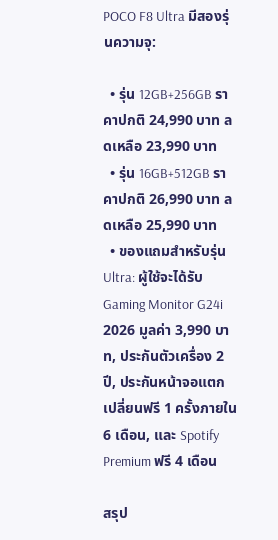POCO F8 Ultra มีสองรุ่นความจุ:

  • รุ่น 12GB+256GB ราคาปกติ 24,990 บาท ลดเหลือ 23,990 บาท
  • รุ่น 16GB+512GB ราคาปกติ 26,990 บาท ลดเหลือ 25,990 บาท
  • ของแถมสำหรับรุ่น Ultra: ผู้ใช้จะได้รับ Gaming Monitor G24i 2026 มูลค่า 3,990 บาท, ประกันตัวเครื่อง 2 ปี, ประกันหน้าจอแตกเปลี่ยนฟรี 1 ครั้งภายใน 6 เดือน, และ Spotify Premium ฟรี 4 เดือน

สรุป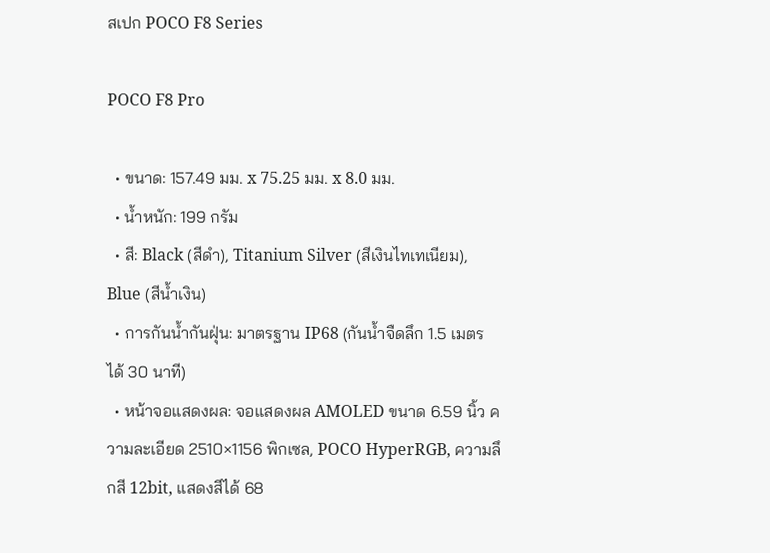สเปก POCO F8 Series

POCO F8 Pro

  • ขนาด: 157.49 มม. x 75.25 มม. x 8.0 มม.
  • น้ำหนัก: 199 กรัม
  • สี: Black (สีดำ), Titanium Silver (สีเงินไทเทเนียม), Blue (สีน้ำเงิน)
  • การกันน้ำกันฝุ่น: มาตรฐาน IP68 (กันน้ำจืดลึก 1.5 เมตร ได้ 30 นาที)
  • หน้าจอแสดงผล: จอแสดงผล AMOLED ขนาด 6.59 นิ้ว ความละเอียด 2510×1156 พิกเซล, POCO HyperRGB, ความลึกสี 12bit, แสดงสีได้ 68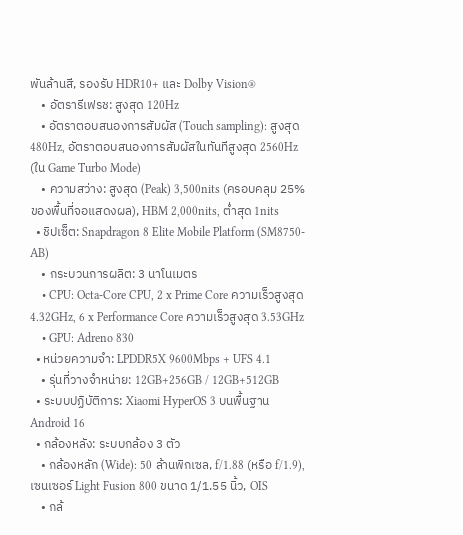พันล้านสี, รองรับ HDR10+ และ Dolby Vision®
    • อัตรารีเฟรช: สูงสุด 120Hz
    • อัตราตอบสนองการสัมผัส (Touch sampling): สูงสุด 480Hz, อัตราตอบสนองการสัมผัสในทันทีสูงสุด 2560Hz (ใน Game Turbo Mode)
    • ความสว่าง: สูงสุด (Peak) 3,500nits (ครอบคลุม 25% ของพื้นที่จอแสดงผล), HBM 2,000nits, ต่ำสุด 1nits
  • ชิปเซ็ต: Snapdragon 8 Elite Mobile Platform (SM8750-AB)
    • กระบวนการผลิต: 3 นาโนเมตร
    • CPU: Octa-Core CPU, 2 x Prime Core ความเร็วสูงสุด 4.32GHz, 6 x Performance Core ความเร็วสูงสุด 3.53GHz
    • GPU: Adreno 830
  • หน่วยความจำ: LPDDR5X 9600Mbps + UFS 4.1
    • รุ่นที่วางจำหน่าย: 12GB+256GB / 12GB+512GB
  • ระบบปฏิบัติการ: Xiaomi HyperOS 3 บนพื้นฐาน Android 16
  • กล้องหลัง: ระบบกล้อง 3 ตัว
    • กล้องหลัก (Wide): 50 ล้านพิกเซล, f/1.88 (หรือ f/1.9), เซนเซอร์ Light Fusion 800 ขนาด 1/1.55 นิ้ว, OIS
    • กล้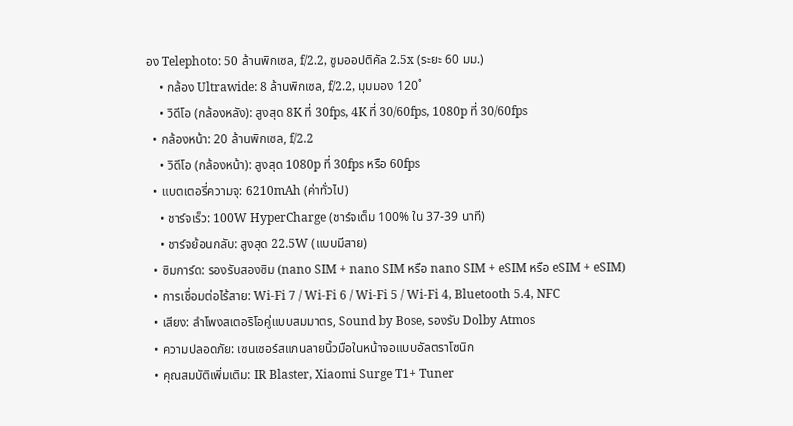อง Telephoto: 50 ล้านพิกเซล, f/2.2, ซูมออปติคัล 2.5x (ระยะ 60 มม.)
    • กล้อง Ultrawide: 8 ล้านพิกเซล, f/2.2, มุมมอง 120˚
    • วิดีโอ (กล้องหลัง): สูงสุด 8K ที่ 30fps, 4K ที่ 30/60fps, 1080p ที่ 30/60fps
  • กล้องหน้า: 20 ล้านพิกเซล, f/2.2
    • วิดีโอ (กล้องหน้า): สูงสุด 1080p ที่ 30fps หรือ 60fps
  • แบตเตอรี่ความจุ: 6210mAh (ค่าทั่วไป)
    • ชาร์จเร็ว: 100W HyperCharge (ชาร์จเต็ม 100% ใน 37-39 นาที)
    • ชาร์จย้อนกลับ: สูงสุด 22.5W (แบบมีสาย)
  • ซิมการ์ด: รองรับสองซิม (nano SIM + nano SIM หรือ nano SIM + eSIM หรือ eSIM + eSIM)
  • การเชื่อมต่อไร้สาย: Wi-Fi 7 / Wi-Fi 6 / Wi-Fi 5 / Wi-Fi 4, Bluetooth 5.4, NFC
  • เสียง: ลำโพงสเตอริโอคู่แบบสมมาตร, Sound by Bose, รองรับ Dolby Atmos
  • ความปลอดภัย: เซนเซอร์สแกนลายนิ้วมือในหน้าจอแบบอัลตราโซนิก
  • คุณสมบัติเพิ่มเติม: IR Blaster, Xiaomi Surge T1+ Tuner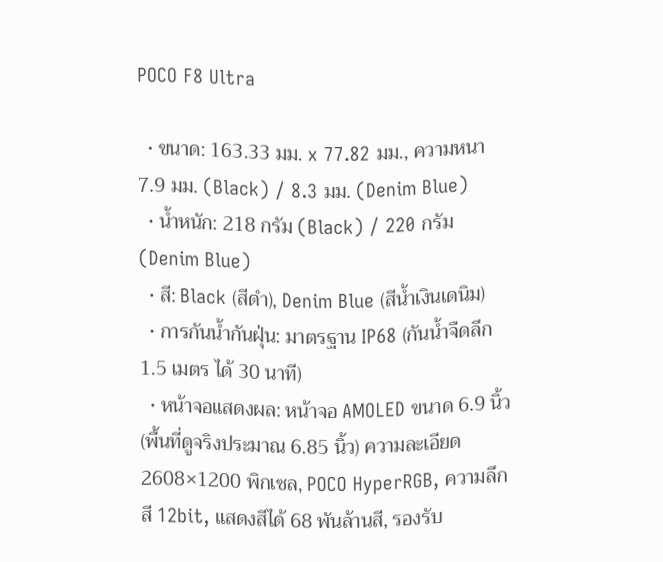POCO F8 Ultra

  • ขนาด: 163.33 มม. x 77.82 มม., ความหนา 7.9 มม. (Black) / 8.3 มม. (Denim Blue)
  • น้ำหนัก: 218 กรัม (Black) / 220 กรัม (Denim Blue)
  • สี: Black (สีดำ), Denim Blue (สีน้ำเงินเดนิม)
  • การกันน้ำกันฝุ่น: มาตรฐาน IP68 (กันน้ำจืดลึก 1.5 เมตร ได้ 30 นาที)
  • หน้าจอแสดงผล: หน้าจอ AMOLED ขนาด 6.9 นิ้ว (พื้นที่ดูจริงประมาณ 6.85 นิ้ว) ความละเอียด 2608×1200 พิกเซล, POCO HyperRGB, ความลึกสี 12bit, แสดงสีได้ 68 พันล้านสี, รองรับ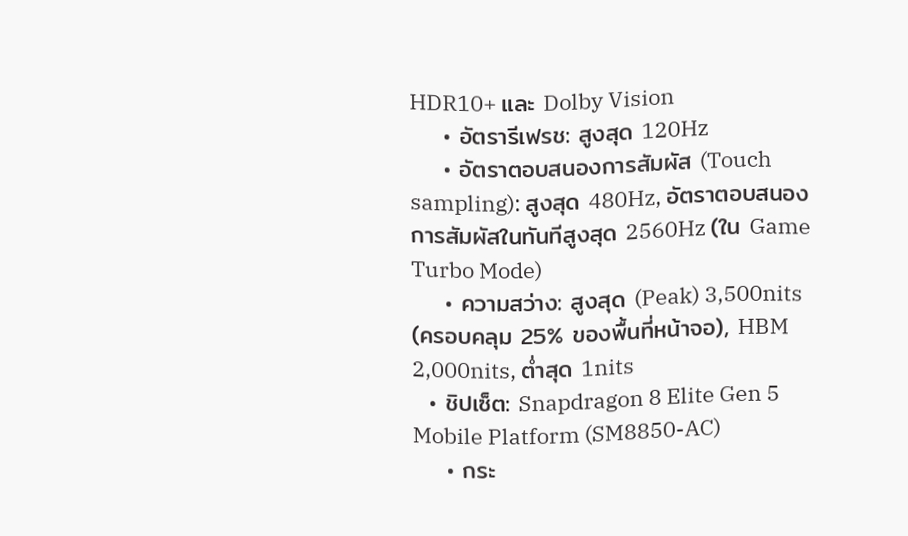HDR10+ และ Dolby Vision
    • อัตรารีเฟรช: สูงสุด 120Hz
    • อัตราตอบสนองการสัมผัส (Touch sampling): สูงสุด 480Hz, อัตราตอบสนองการสัมผัสในทันทีสูงสุด 2560Hz (ใน Game Turbo Mode)
    • ความสว่าง: สูงสุด (Peak) 3,500nits (ครอบคลุม 25% ของพื้นที่หน้าจอ), HBM 2,000nits, ต่ำสุด 1nits
  • ชิปเซ็ต: Snapdragon 8 Elite Gen 5 Mobile Platform (SM8850-AC)
    • กระ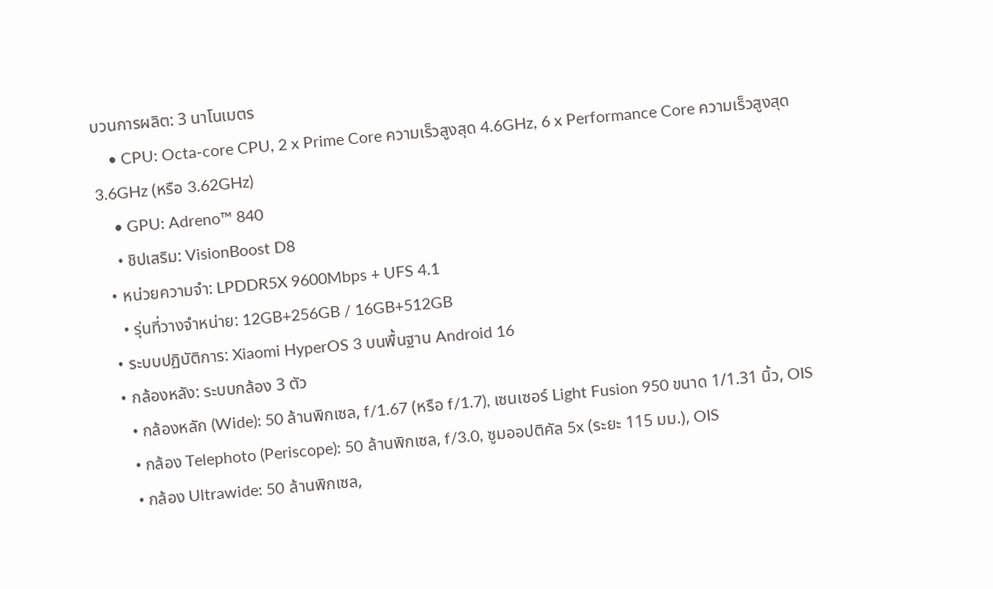บวนการผลิต: 3 นาโนเมตร
    • CPU: Octa-core CPU, 2 x Prime Core ความเร็วสูงสุด 4.6GHz, 6 x Performance Core ความเร็วสูงสุด 3.6GHz (หรือ 3.62GHz)
    • GPU: Adreno™ 840
    • ชิปเสริม: VisionBoost D8
  • หน่วยความจำ: LPDDR5X 9600Mbps + UFS 4.1
    • รุ่นที่วางจำหน่าย: 12GB+256GB / 16GB+512GB
  • ระบบปฏิบัติการ: Xiaomi HyperOS 3 บนพื้นฐาน Android 16
  • กล้องหลัง: ระบบกล้อง 3 ตัว
    • กล้องหลัก (Wide): 50 ล้านพิกเซล, f/1.67 (หรือ f/1.7), เซนเซอร์ Light Fusion 950 ขนาด 1/1.31 นิ้ว, OIS
    • กล้อง Telephoto (Periscope): 50 ล้านพิกเซล, f/3.0, ซูมออปติคัล 5x (ระยะ 115 มม.), OIS
    • กล้อง Ultrawide: 50 ล้านพิกเซล,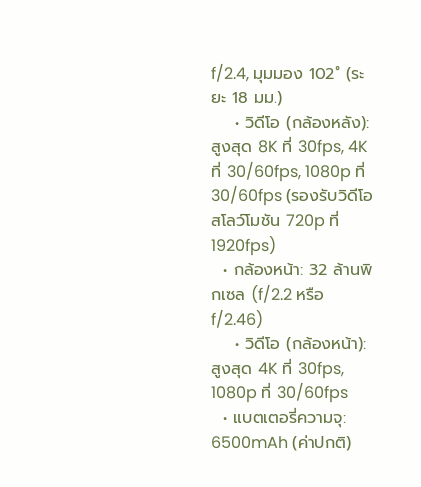f/2.4, มุมมอง 102˚ (ระยะ 18 มม.)
    • วิดีโอ (กล้องหลัง): สูงสุด 8K ที่ 30fps, 4K ที่ 30/60fps, 1080p ที่ 30/60fps (รองรับวิดีโอสโลว์โมชัน 720p ที่ 1920fps)
  • กล้องหน้า: 32 ล้านพิกเซล (f/2.2 หรือ f/2.46)
    • วิดีโอ (กล้องหน้า): สูงสุด 4K ที่ 30fps, 1080p ที่ 30/60fps
  • แบตเตอรี่ความจุ: 6500mAh (ค่าปกติ)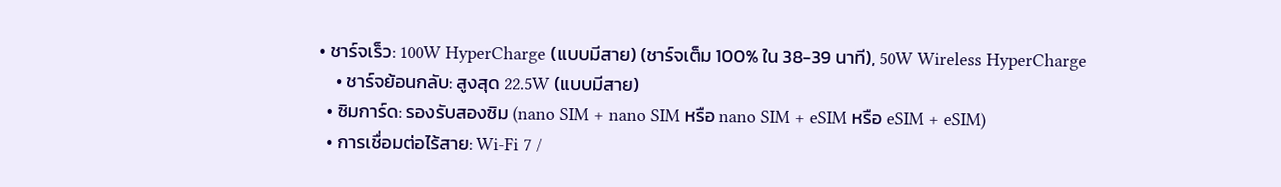• ชาร์จเร็ว: 100W HyperCharge (แบบมีสาย) (ชาร์จเต็ม 100% ใน 38-39 นาที), 50W Wireless HyperCharge
    • ชาร์จย้อนกลับ: สูงสุด 22.5W (แบบมีสาย)
  • ซิมการ์ด: รองรับสองซิม (nano SIM + nano SIM หรือ nano SIM + eSIM หรือ eSIM + eSIM)
  • การเชื่อมต่อไร้สาย: Wi-Fi 7 /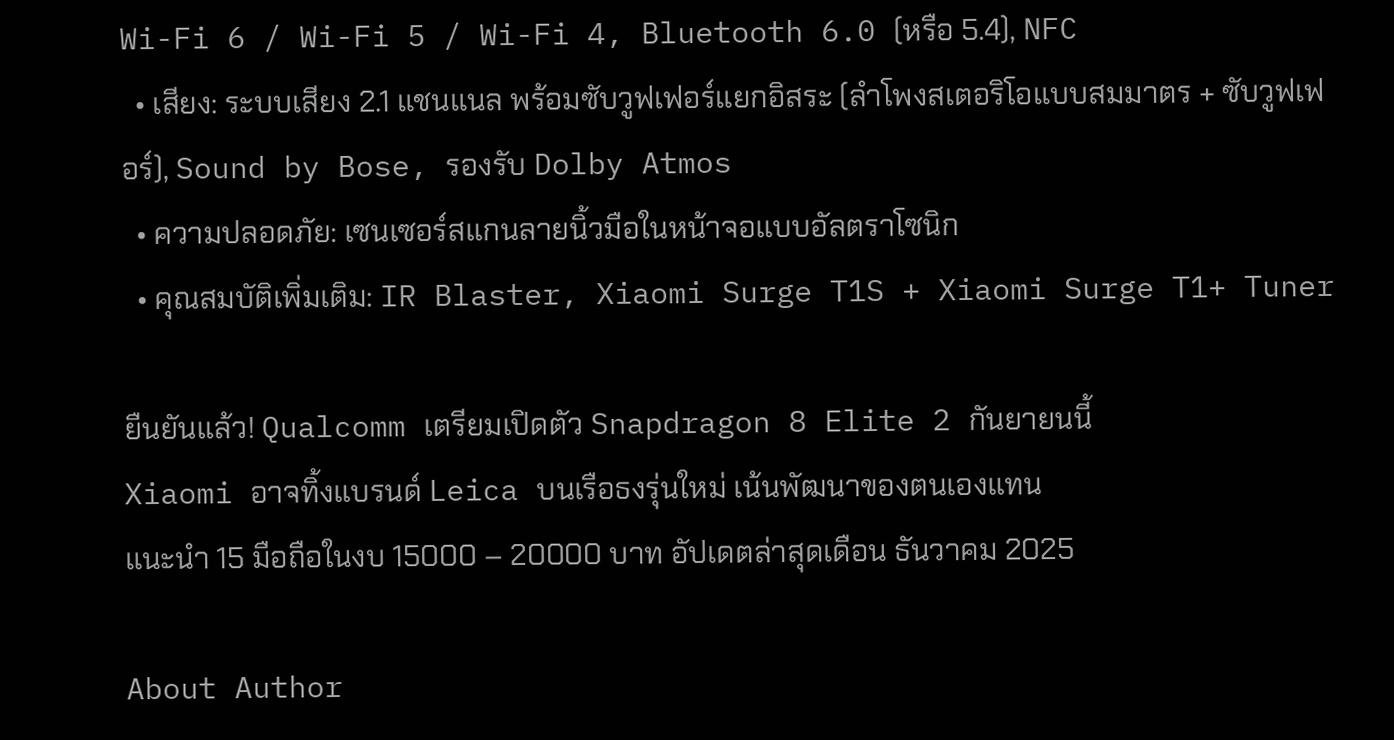Wi-Fi 6 / Wi-Fi 5 / Wi-Fi 4, Bluetooth 6.0 (หรือ 5.4), NFC
  • เสียง: ระบบเสียง 2.1 แชนแนล พร้อมซับวูฟเฟอร์แยกอิสระ (ลำโพงสเตอริโอแบบสมมาตร + ซับวูฟเฟอร์), Sound by Bose, รองรับ Dolby Atmos
  • ความปลอดภัย: เซนเซอร์สแกนลายนิ้วมือในหน้าจอแบบอัลตราโซนิก
  • คุณสมบัติเพิ่มเติม: IR Blaster, Xiaomi Surge T1S + Xiaomi Surge T1+ Tuner

ยืนยันแล้ว! Qualcomm เตรียมเปิดตัว Snapdragon 8 Elite 2 กันยายนนี้
Xiaomi อาจทิ้งแบรนด์ Leica บนเรือธงรุ่นใหม่ เน้นพัฒนาของตนเองแทน
แนะนำ 15 มือถือในงบ 15000 – 20000 บาท อัปเดตล่าสุดเดือน ธันวาคม 2025

About Author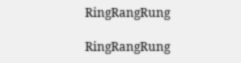RingRangRung

RingRangRung